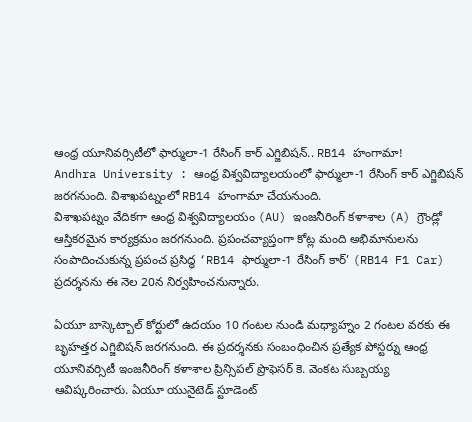ఆంధ్ర యూనివర్సిటీలో ఫార్ములా-1 రేసింగ్ కార్ ఎగ్జిబిషన్.. RB14 హంగామా!
Andhra University : ఆంధ్ర విశ్వవిద్యాలయంలో ఫార్ములా-1 రేసింగ్ కార్ ఎగ్జిబిషన్ జరగనుంది. విశాఖపట్నంలో RB14 హంగామా చేయనుంది.
విశాఖపట్నం వేదికగా ఆంధ్ర విశ్వవిద్యాలయం (AU) ఇంజనీరింగ్ కళాశాల (A) గ్రౌండ్లో ఆస్తికరమైన కార్యక్రమం జరగనుంది. ప్రపంచవ్యాప్తంగా కోట్ల మంది అభిమానులను సంపాదించుకున్న ప్రపంచ ప్రసిద్ధ ‘RB14 ఫార్ములా-1 రేసింగ్ కార్’ (RB14 F1 Car) ప్రదర్శనను ఈ నెల 20న నిర్వహించనున్నారు.

ఏయూ బాస్కెట్బాల్ కోర్టులో ఉదయం 10 గంటల నుండి మధ్యాహ్నం 2 గంటల వరకు ఈ బృహత్తర ఎగ్జిబిషన్ జరగనుంది. ఈ ప్రదర్శనకు సంబంధించిన ప్రత్యేక పోస్టర్ను ఆంధ్ర యూనివర్సిటీ ఇంజనీరింగ్ కళాశాల ప్రిన్సిపల్ ప్రొఫెసర్ కె. వెంకట సుబ్బయ్య ఆవిష్కరించారు. ఏయూ యునైటెడ్ స్టూడెంట్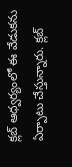క్లబ్ ఆధ్వర్యంలో ఈ వేడుకను ఏర్పాటు చేస్తున్నారు. క్లబ్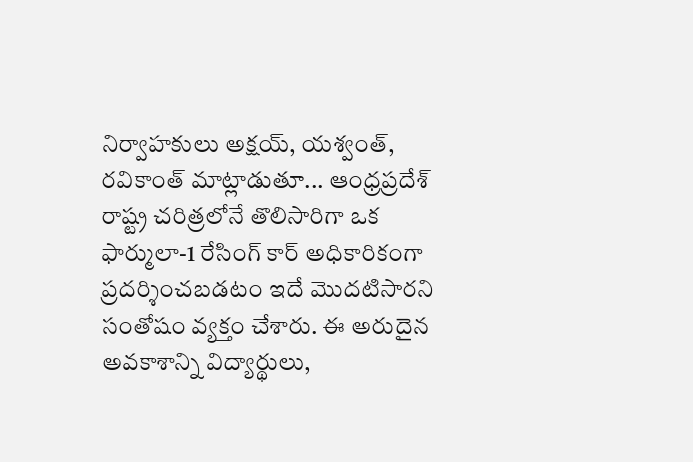నిర్వాహకులు అక్షయ్, యశ్వంత్, రవికాంత్ మాట్లాడుతూ... ఆంధ్రప్రదేశ్ రాష్ట్ర చరిత్రలోనే తొలిసారిగా ఒక ఫార్ములా-1 రేసింగ్ కార్ అధికారికంగా ప్రదర్శించబడటం ఇదే మొదటిసారని సంతోషం వ్యక్తం చేశారు. ఈ అరుదైన అవకాశాన్ని విద్యార్థులు,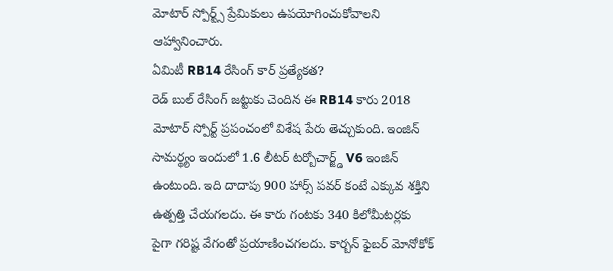మోటార్ స్పోర్ట్స్ ప్రేమికులు ఉపయోగించుకోవాలని ఆహ్వానించారు.
ఏమిటీ RB14 రేసింగ్ కార్ ప్రత్యేకత?
రెడ్ బుల్ రేసింగ్ జట్టుకు చెందిన ఈ RB14 కారు 2018 మోటార్ స్పోర్ట్ ప్రపంచంలో విశేష పేరు తెచ్చుకుంది. ఇంజిన్ సామర్థ్యం ఇందులో 1.6 లీటర్ టర్బోచార్జ్డ్ V6 ఇంజిన్ ఉంటుంది. ఇది దాదాపు 900 హార్స్ పవర్ కంటే ఎక్కువ శక్తిని ఉత్పత్తి చేయగలదు. ఈ కారు గంటకు 340 కిలోమీటర్లకు పైగా గరిష్ట వేగంతో ప్రయాణించగలదు. కార్బన్ ఫైబర్ మోనోకోక్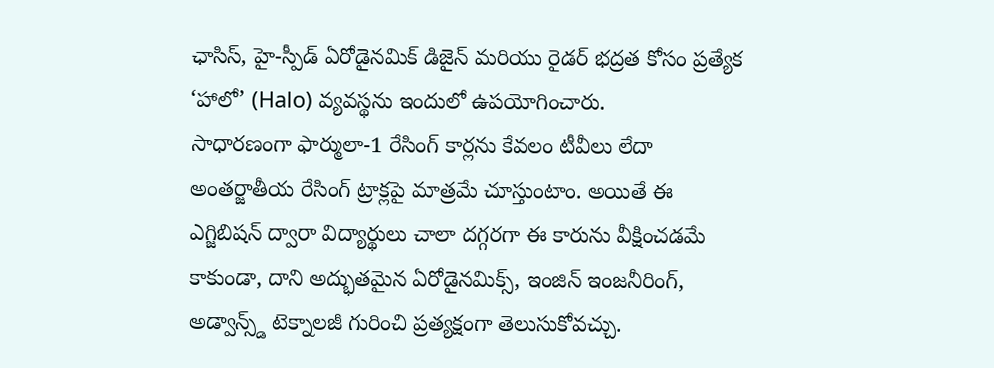ఛాసిస్, హై-స్పీడ్ ఏరోడైనమిక్ డిజైన్ మరియు రైడర్ భద్రత కోసం ప్రత్యేక ‘హాలో’ (Halo) వ్యవస్థను ఇందులో ఉపయోగించారు.
సాధారణంగా ఫార్ములా-1 రేసింగ్ కార్లను కేవలం టీవీలు లేదా అంతర్జాతీయ రేసింగ్ ట్రాక్లపై మాత్రమే చూస్తుంటాం. అయితే ఈ ఎగ్జిబిషన్ ద్వారా విద్యార్థులు చాలా దగ్గరగా ఈ కారును వీక్షించడమే కాకుండా, దాని అద్భుతమైన ఏరోడైనమిక్స్, ఇంజిన్ ఇంజనీరింగ్, అడ్వాన్స్డ్ టెక్నాలజీ గురించి ప్రత్యక్షంగా తెలుసుకోవచ్చు.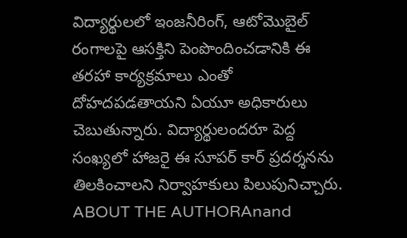విద్యార్థులలో ఇంజనీరింగ్, ఆటోమొబైల్ రంగాలపై ఆసక్తిని పెంపొందించడానికి ఈ తరహా కార్యక్రమాలు ఎంతో దోహదపడతాయని ఏయూ అధికారులు చెబుతున్నారు. విద్యార్థులందరూ పెద్ద సంఖ్యలో హాజరై ఈ సూపర్ కార్ ప్రదర్శనను తిలకించాలని నిర్వాహకులు పిలుపునిచ్చారు.
ABOUT THE AUTHORAnand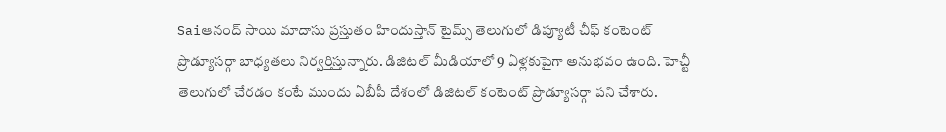Saiఆనంద్ సాయి మాదాసు ప్రస్తుతం హిందుస్తాన్ టైమ్స్ తెలుగులో డిప్యూటీ చీఫ్ కంటెంట్ ప్రొడ్యూసర్గా బాధ్యతలు నిర్వర్తిస్తున్నారు. డిజిటల్ మీడియాలో 9 ఏళ్లకుపైగా అనుభవం ఉంది. హెచ్టీ తెలుగులో చేరడం కంటే ముందు ఏబీపీ దేశంలో డిజిటల్ కంటెంట్ ప్రొడ్యూసర్గా పని చేశారు.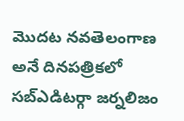మెుదట నవతెలంగాణ అనే దినపత్రికలో సబ్ఎడిటర్గా జర్నలిజం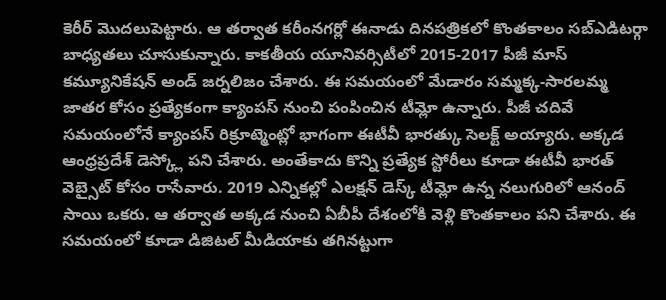కెరీర్ మెుదలుపెట్టారు. ఆ తర్వాత కరీంనగర్లో ఈనాడు దినపత్రికలో కొంతకాలం సబ్ఎడిటర్గా బాధ్యతలు చూసుకున్నారు. కాకతీయ యూనివర్సిటీలో 2015-2017 పీజీ మాస్ కమ్యూనికేషన్ అండ్ జర్నలిజం చేశారు. ఈ సమయంలో మేడారం సమ్మక్క-సారలమ్మ జాతర కోసం ప్రత్యేకంగా క్యాంపస్ నుంచి పంపించిన టీమ్లో ఉన్నారు. పీజీ చదివే సమయంలోనే క్యాంపస్ రిక్రూట్మెంట్లో భాగంగా ఈటీవీ భారత్కు సెలక్ట్ అయ్యారు. అక్కడ ఆంధ్రప్రదేశ్ డెస్క్లో పని చేశారు. అంతేకాదు కొన్ని ప్రత్యేక స్టోరీలు కూడా ఈటీవీ భారత్ వెబ్సైట్ కోసం రాసేవారు. 2019 ఎన్నికల్లో ఎలక్షన్ డెస్క్ టీమ్లో ఉన్న నలుగురిలో ఆనంద్ సాయి ఒకరు. ఆ తర్వాత అక్కడ నుంచి ఏబీపీ దేశంలోకి వెళ్లి కొంతకాలం పని చేశారు. ఈ సమయంలో కూడా డిజిటల్ మీడియాకు తగినట్టుగా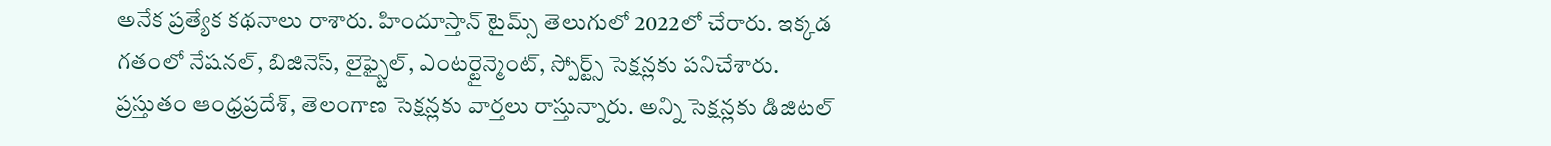అనేక ప్రత్యేక కథనాలు రాశారు. హిందూస్తాన్ టైమ్స్ తెలుగులో 2022లో చేరారు. ఇక్కడ గతంలో నేషనల్, బిజినెస్, లైఫ్స్టైల్, ఎంటర్టైన్మెంట్, స్పోర్ట్స్ సెక్షన్లకు పనిచేశారు. ప్రస్తుతం ఆంధ్రప్రదేశ్, తెలంగాణ సెక్షన్లకు వార్తలు రాస్తున్నారు. అన్ని సెక్షన్లకు డిజిటల్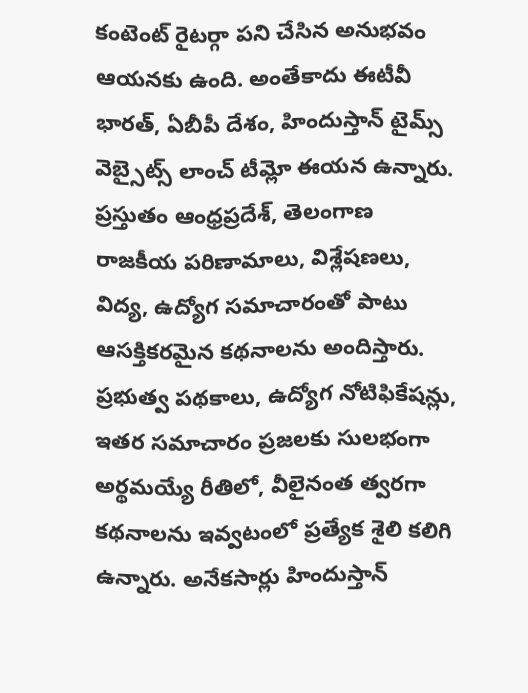కంటెంట్ రైటర్గా పని చేసిన అనుభవం ఆయనకు ఉంది. అంతేకాదు ఈటీవీ భారత్, ఏబీపీ దేశం, హిందుస్తాన్ టైమ్స్ వెబ్సైట్స్ లాంచ్ టీమ్లో ఈయన ఉన్నారు. ప్రస్తుతం ఆంధ్రప్రదేశ్, తెలంగాణ రాజకీయ పరిణామాలు, విశ్లేషణలు, విద్య, ఉద్యోగ సమాచారంతో పాటు ఆసక్తికరమైన కథనాలను అందిస్తారు. ప్రభుత్వ పథకాలు, ఉద్యోగ నోటిఫికేషన్లు, ఇతర సమాచారం ప్రజలకు సులభంగా అర్థమయ్యే రీతిలో, వీలైనంత త్వరగా కథనాలను ఇవ్వటంలో ప్రత్యేక శైలి కలిగి ఉన్నారు. అనేకసార్లు హిందుస్తాన్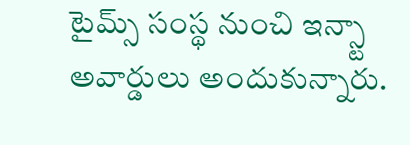టైమ్స్ సంస్థ నుంచి ఇన్స్టా అవార్డులు అందుకున్నారు.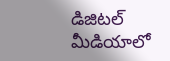డిజిటల్ మీడియాలో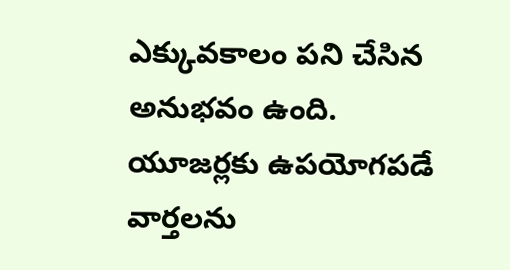ఎక్కువకాలం పని చేసిన అనుభవం ఉంది. యూజర్లకు ఉపయోగపడే వార్తలను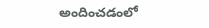అందించడంలో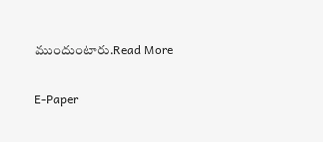ముందుంటారు.Read More

E-Paper